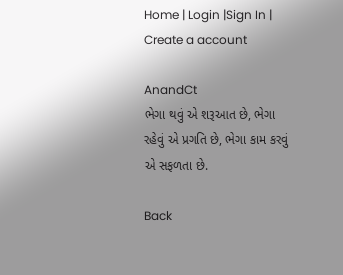Home | Login |Sign In | Create a account

AnandCt
ભેગા થવું એ શરૂઆત છે, ભેગા રહેવું એ પ્રગતિ છે, ભેગા કામ કરવું એ સફળતા છે.

Back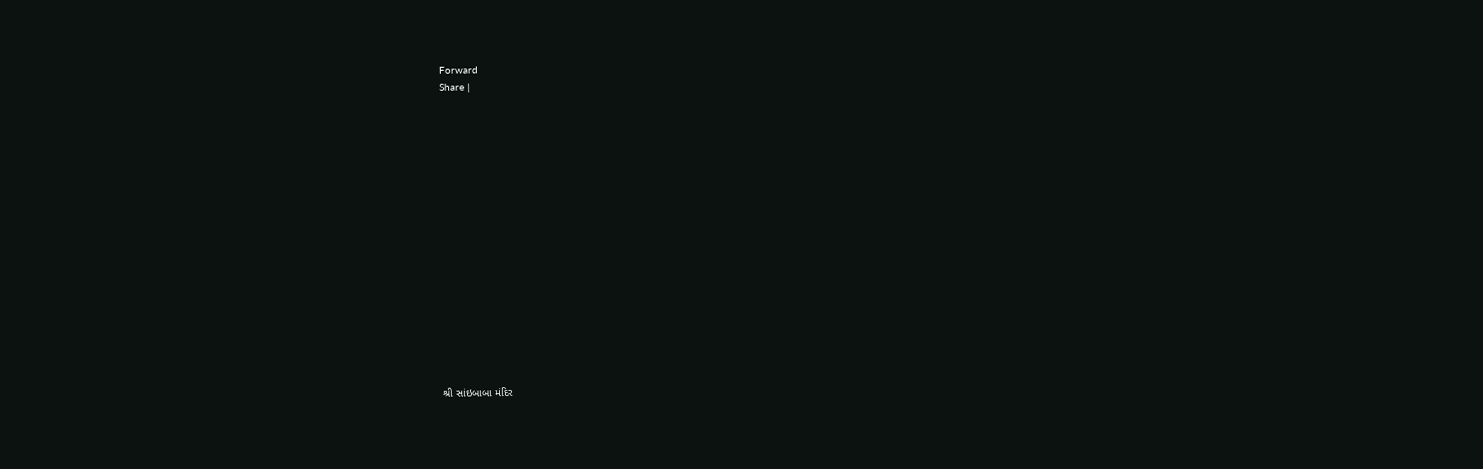Forward
Share |

















શ્રી સાંઇબાબા મંદિર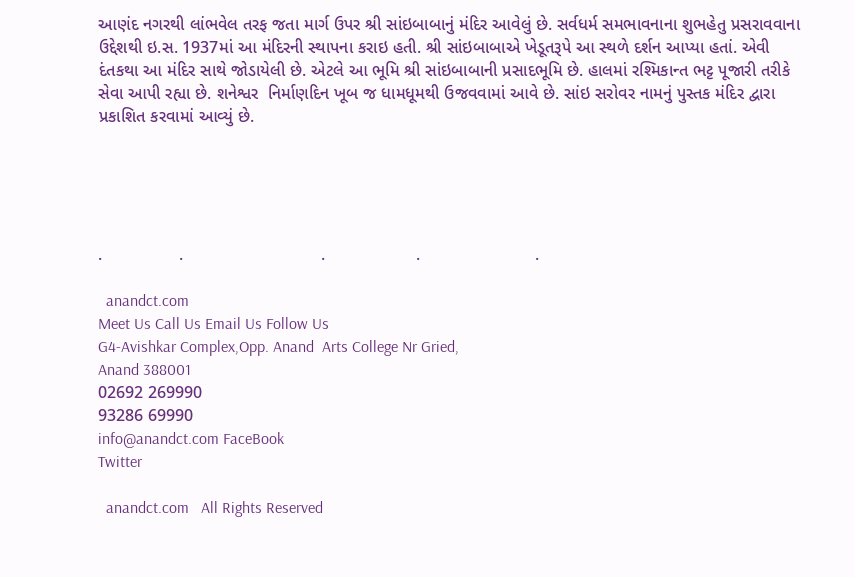આણંદ નગરથી લાંભવેલ તરફ જતા માર્ગ ઉપર શ્રી સાંઇબાબાનું મંદિર આવેલું છે. સર્વધર્મ સમભાવનાના શુભહેતુ પ્રસરાવવાના ઉદ્દેશથી ઇ.સ. 1937માં આ મંદિરની સ્થાપના કરાઇ હતી. શ્રી સાંઇબાબાએ ખેડૂતરૂપે આ સ્થળે દર્શન આપ્યા હતાં. એવી દંતકથા આ મંદિર સાથે જોડાયેલી છે. એટલે આ ભૂમિ શ્રી સાંઇબાબાની પ્રસાદભૂમિ છે. હાલમાં રશ્મિકાન્ત ભટ્ટ પૂજારી તરીકે સેવા આપી રહ્યા છે. શનેશ્વર  નિર્માણદિન ખૂબ જ ધામધૂમથી ઉજવવામાં આવે છે. સાંઇ સરોવર નામનું પુસ્તક મંદિર દ્વારા પ્રકાશિત કરવામાં આવ્યું છે.





.                .                             .                   .                        .

  anandct.com
Meet Us Call Us Email Us Follow Us
G4-Avishkar Complex,Opp. Anand  Arts College Nr Gried,
Anand 388001
02692 269990
93286 69990
info@anandct.com FaceBook
Twitter

  anandct.com   All Rights Reserved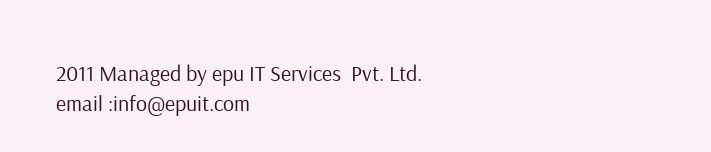2011 Managed by epu IT Services  Pvt. Ltd.  email :info@epuit.com